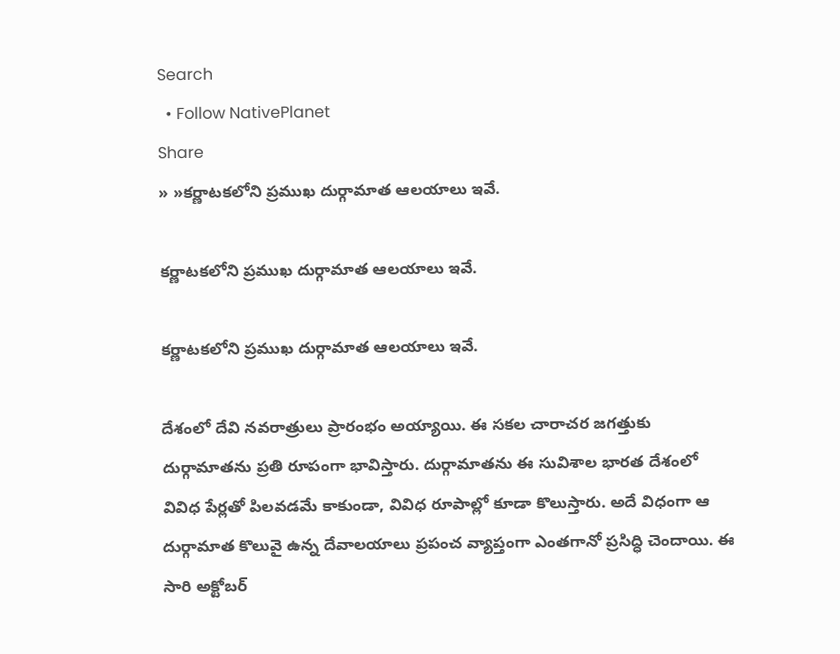Search
  • Follow NativePlanet
Share
» »క‌ర్ణాట‌కలోని ప్ర‌ముఖ దుర్గామాత ఆల‌యాలు ఇవే.

క‌ర్ణాట‌కలోని ప్ర‌ముఖ దుర్గామాత ఆల‌యాలు ఇవే.

క‌ర్ణాట‌కలోని ప్ర‌ముఖ దుర్గామాత ఆల‌యాలు ఇవే.

దేశంలో దేవి న‌వ‌రాత్రులు ప్రారంభం అయ్యాయి. ఈ సకల చారాచర జగత్తుకు దుర్గామాతను ప్రతి రూపంగా భావిస్తారు. దుర్గామాతను ఈ సువిశాల భారత దేశంలో వివిధ పేర్లతో పిల‌వ‌డ‌మే కాకుండా, వివిధ రూపాల్లో కూడా కొలుస్తారు. అదే విధంగా ఆ దుర్గామాత కొలువై ఉన్న దేవాలయాలు ప్రపంచ వ్యాప్తంగా ఎంత‌గానో ప్ర‌సిద్ధి చెందాయి. ఈ సారి అక్టోబ‌ర్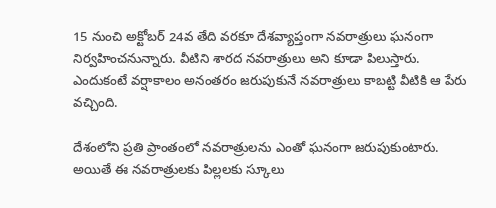15 నుంచి అక్టోబ‌ర్ 24వ తేది వ‌ర‌కూ దేశవ్యాప్తంగా నవరాత్రులు ఘనంగా నిర్వహించనున్నారు. వీటిని శార‌ద న‌వ‌రాత్రులు అని కూడా పిలుస్తారు. ఎందుకంటే వ‌ర్షాకాలం అనంత‌రం జ‌రుపుకునే న‌వ‌రాత్రులు కాబ‌ట్టి వీటికి ఆ పేరు వ‌చ్చింది.

దేశంలోని ప్ర‌తి ప్రాంతంలో న‌వ‌రాత్రుల‌ను ఎంతో ఘ‌నంగా జ‌రుపుకుంటారు. అయితే ఈ న‌వ‌రాత్రుల‌కు పిల్ల‌ల‌కు స్కూలు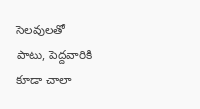సెల‌వుల‌తో పాటు, పెద్ద‌వారికి కూడా చాలా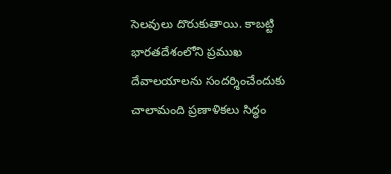సెలవులు దొరుకుతాయి. కాబ‌ట్టి భారతదేశంలోని ప్రముఖ దేవాలయాలను సందర్శించేందుకు చాలామంది ప్ర‌ణాళిక‌లు సిద్ధం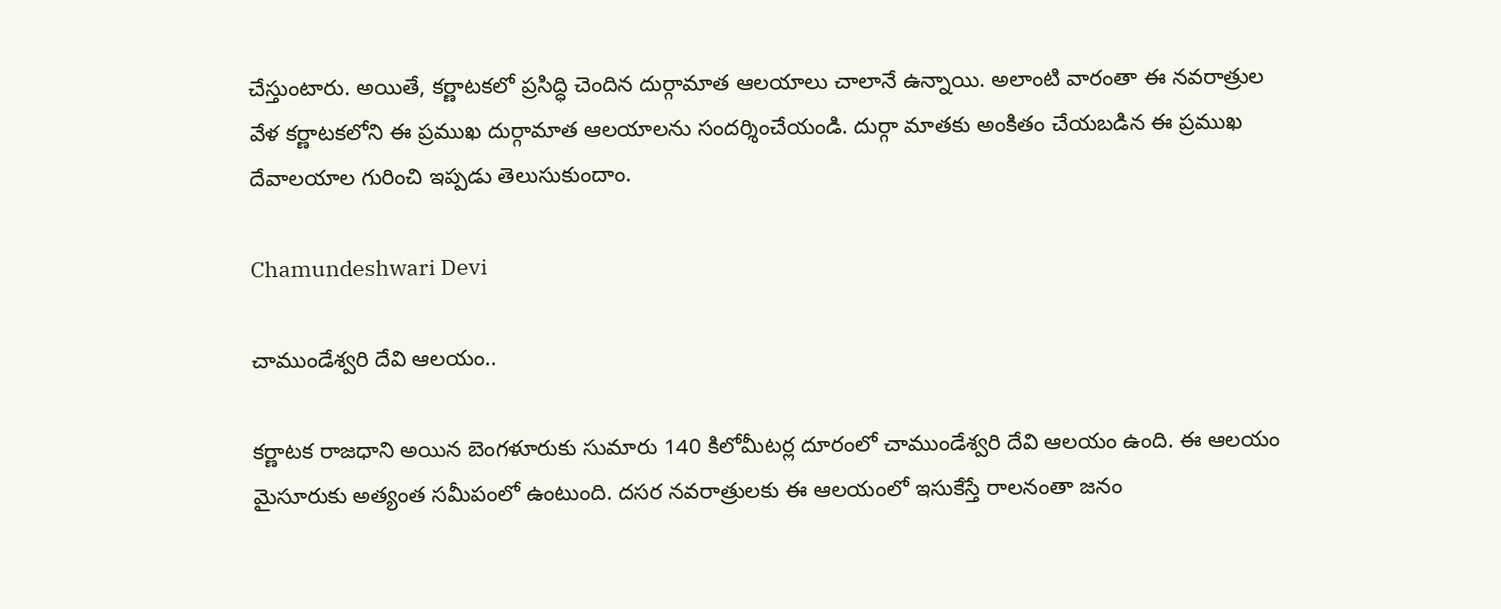చేస్తుంటారు. అయితే, క‌ర్ణాట‌క‌లో ప్ర‌సిద్ధి చెందిన దుర్గామాత ఆల‌యాలు చాలానే ఉన్నాయి. అలాంటి వారంతా ఈ నవరాత్రుల వేళ క‌ర్ణాట‌క‌లోని ఈ ప్రముఖ దుర్గామాత ఆల‌యాల‌ను సంద‌ర్శించేయండి. దుర్గా మాతకు అంకితం చేయబడిన ఈ ప్రముఖ దేవాలయాల గురించి ఇప్ప‌డు తెలుసుకుందాం.

Chamundeshwari Devi

చాముండేశ్వ‌రి దేవి ఆల‌యం..

కర్ణాటక రాజధాని అయిన బెంగళూరుకు సుమారు 140 కిలోమీటర్ల దూరంలో చాముండేశ్వ‌రి దేవి ఆల‌యం ఉంది. ఈ ఆల‌యం మైసూరుకు అత్యంత సమీపంలో ఉంటుంది. దసర నవరాత్రులకు ఈ ఆల‌యంలో ఇసుకేస్తే రాల‌నంతా జ‌నం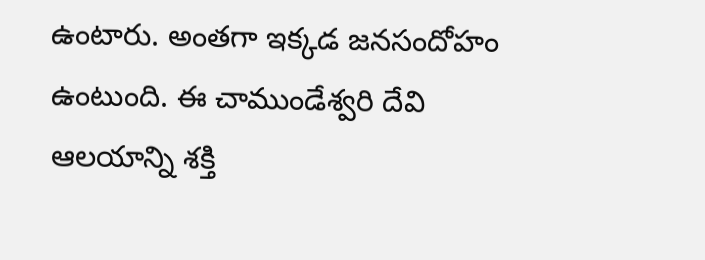ఉంటారు. అంత‌గా ఇక్క‌డ జ‌న‌సందోహం ఉంటుంది. ఈ చాముండేశ్వరి దేవి ఆలయాన్ని శక్తి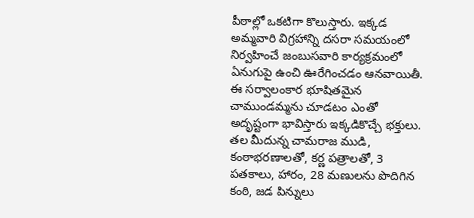పీఠాల్లో ఒకటిగా కొలుస్తారు. ఇక్కడ అమ్మవారి విగ్రహాన్ని దసరా సమయంలో నిర్వహించే జంబుసవారి కార్యక్రమంలో ఏనుగుపై ఉంచి ఊరేగించ‌డం ఆనవాయితీ. ఈ సర్వాలంకార భూషితమైన చాముండమ్మను చూడటం ఎంతో అదృష్టంగా భావిస్తారు ఇక్క‌డికొచ్చే భక్తులు. తల మీదున్న చామరాజ ముడి, కంఠాభరణాలతో, కర్ణ పత్రాలతో, 3 పతకాలు, హారం, 28 మణులను పొదిగిన కంఠి, జడ పిన్నులు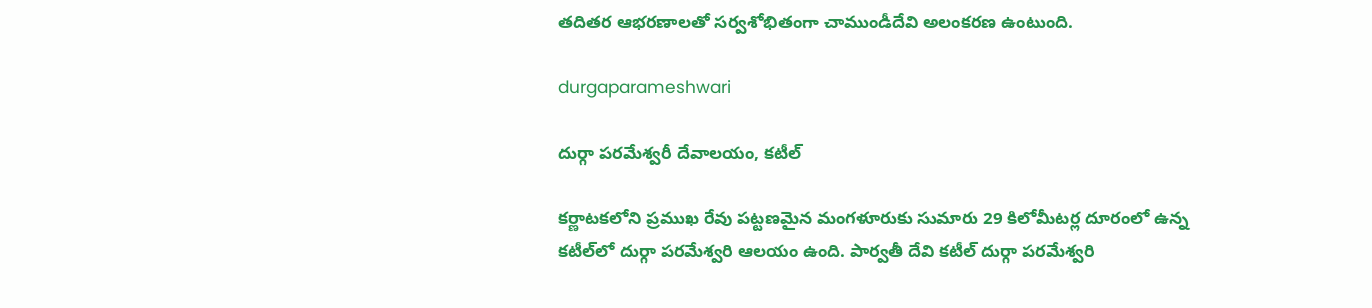తదితర ఆభరణాలతో సర్వశోభితంగా చాముండీదేవి అలంక‌ర‌ణ ఉంటుంది.

durgaparameshwari

దుర్గా పరమేశ్వరీ దేవాలయం, కటీల్

కర్ణాటకలోని ప్రముఖ రేవు పట్టణమైన మంగళూరుకు సుమారు 29 కిలోమీటర్ల దూరంలో ఉన్న కటీల్‌లో దుర్గా ప‌ర‌మేశ్వ‌రి ఆల‌యం ఉంది. పార్వతీ దేవి కటీల్ దుర్గా పరమేశ్వరి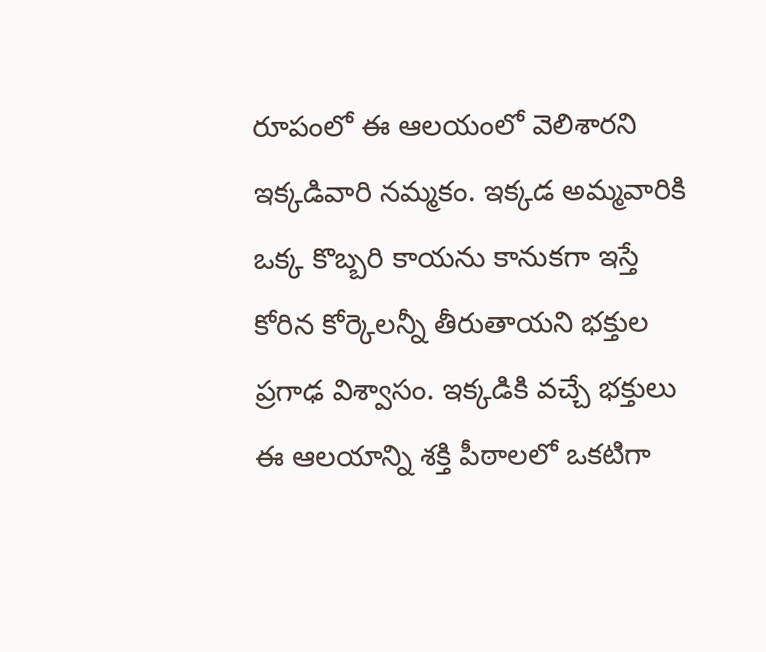రూపంలో ఈ ఆల‌యంలో వెలిశారని ఇక్క‌డివారి న‌మ్మ‌కం. ఇక్కడ అమ్మవారికి ఒక్క కొబ్బరి కాయను కానుకగా ఇస్తే కోరిన కోర్కెలన్నీ తీరుతాయని భక్తుల ప్ర‌గాఢ విశ్వాసం. ఇక్కడికి వచ్చే భక్తులు ఈ ఆలయాన్ని శక్తి పీఠాలలో ఒకటిగా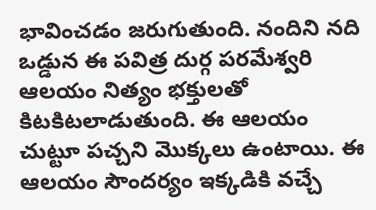భావించ‌డం జరుగుతుంది. నందిని నది ఒడ్డున ఈ పవిత్ర దుర్గ పరమేశ్వరి ఆలయం నిత్యం భక్తులతో కిట‌కిటలాడుతుంది. ఈ ఆల‌యం చుట్టూ ప‌చ్చ‌ని మొక్క‌లు ఉంటాయి. ఈ ఆల‌యం సౌంద‌ర్యం ఇక్క‌డికి వ‌చ్చే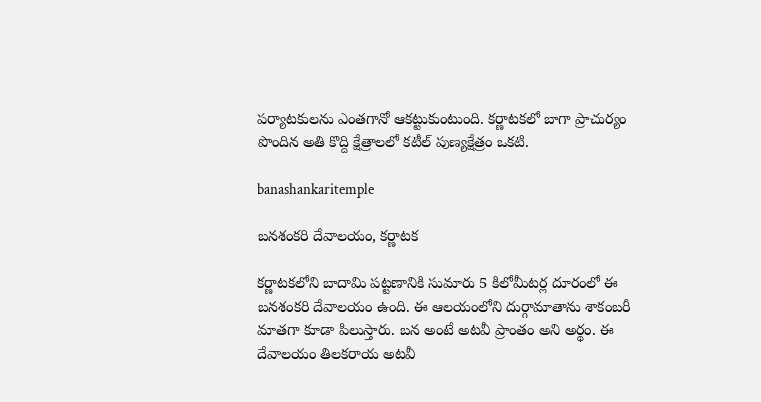ప‌ర్యాట‌కుల‌ను ఎంత‌గానో ఆక‌ట్టుకుంటుంది. కర్ణాటకలో బాగా ప్రాచుర్యం పొందిన అతి కొద్ది క్షేత్రాలలో క‌టీల్ పుణ్య‌క్షేత్రం ఒక‌టి.

banashankaritemple

బనశంకరి దేవాలయం, కర్ణాటక

కర్ణాటకలోని బాదామి పట్టణానికి సుమారు 5 కిలోమీటర్ల దూరంలో ఈ బనశంకరి దేవాలయం ఉంది. ఈ ఆల‌యంలోని దుర్గామాతాను శాకంబరీ మాతగా కూడా పిలుస్తారు. బన అంటే అటవీ ప్రాంతం అని అర్థం. ఈ దేవాలయం తిలకరాయ అటవీ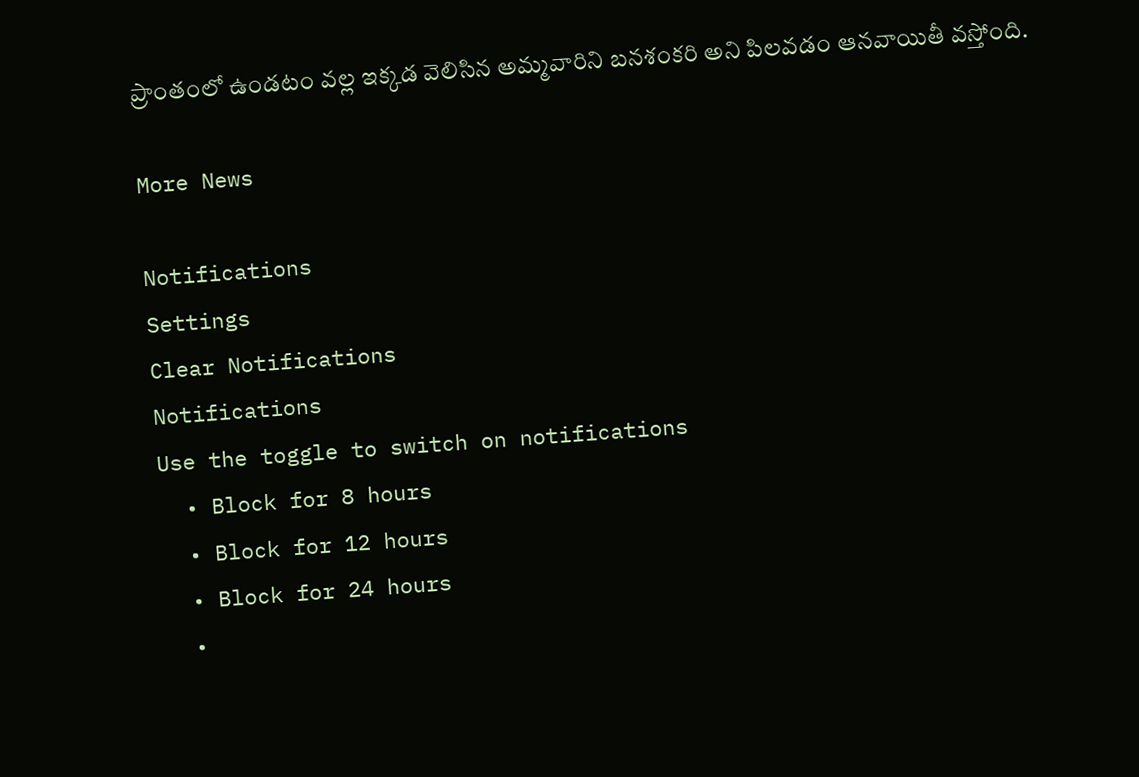ప్రాంతంలో ఉండటం వల్ల ఇక్కడ వెలిసిన అమ్మవారిని బనశంకరి అని పిలవ‌డం ఆన‌వాయితీ వ‌స్తోంది.

More News

Notifications
Settings
Clear Notifications
Notifications
Use the toggle to switch on notifications
  • Block for 8 hours
  • Block for 12 hours
  • Block for 24 hours
  •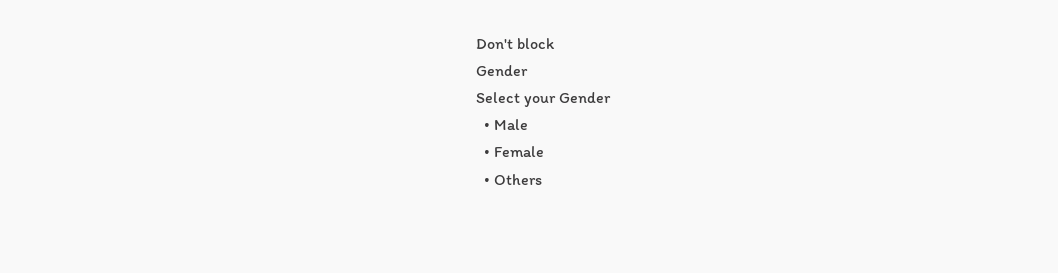Don't block
Gender
Select your Gender
  • Male
  • Female
  • Others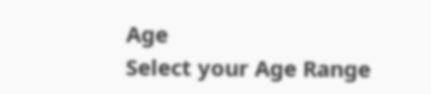Age
Select your Age Range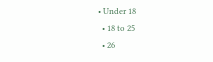• Under 18
  • 18 to 25
  • 26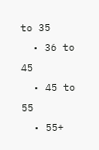to 35
  • 36 to 45
  • 45 to 55
  • 55+